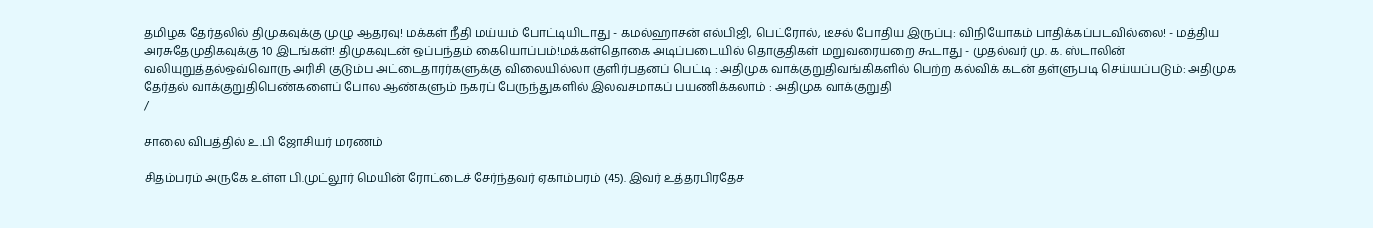தமிழக தேர்தலில் திமுகவுக்கு முழு ஆதரவு! மக்கள் நீதி மய்யம் போட்டியிடாது - கமல்ஹாசன் எல்பிஜி, பெட்ரோல், டீசல் போதிய இருப்பு: விநியோகம் பாதிக்கப்படவில்லை! - மத்திய அரசுதேமுதிகவுக்கு 10 இடங்கள்! திமுகவுடன் ஒப்பந்தம் கையொப்பம்!மக்கள்தொகை அடிப்படையில் தொகுதிகள் மறுவரையறை கூடாது - முதல்வர் மு. க. ஸ்டாலின் வலியுறுத்தல்ஒவ்வொரு அரிசி குடும்ப அட்டைதாரர்களுக்கு விலையில்லா குளிர்பதனப் பெட்டி : அதிமுக வாக்குறுதிவங்கிகளில் பெற்ற கல்விக் கடன் தள்ளுபடி செய்யப்படும்: அதிமுக தேர்தல் வாக்குறுதிபெண்களைப் போல ஆண்களும் நகரப் பேருந்துகளில் இலவசமாகப் பயணிக்கலாம் : அதிமுக வாக்குறுதி
/

சாலை விபத்தில் உ.பி ஜோசியர் மரணம்

சிதம்பரம் அருகே உள்ள பி.முட்லூர் மெயின் ரோட்டைச் சேர்ந்தவர் ஏகாம்பரம் (45). இவர் உத்தரபிரதேச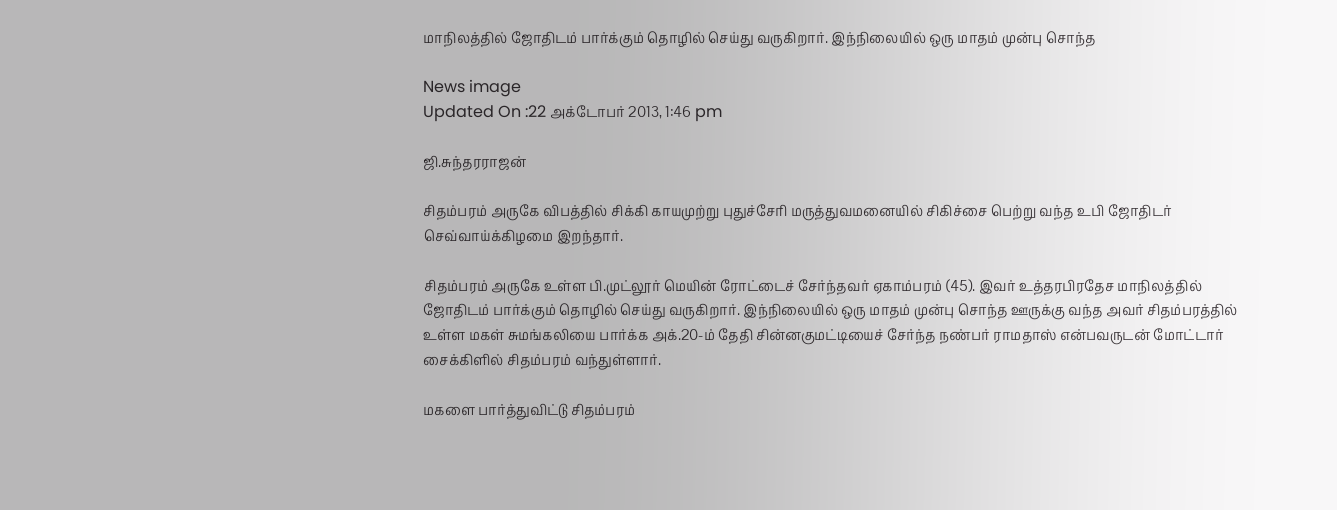மாநிலத்தில் ஜோதிடம் பார்க்கும் தொழில் செய்து வருகிறார். இந்நிலையில் ஒரு மாதம் முன்பு சொந்த

News image
Updated On :22 அக்டோபர் 2013, 1:46 pm

ஜி.சுந்தரராஜன்

சிதம்பரம் அருகே விபத்தில் சிக்கி காயமுற்று புதுச்சேரி மருத்துவமனையில் சிகிச்சை பெற்று வந்த உபி ஜோதிடர் செவ்வாய்க்கிழமை இறந்தார்.

சிதம்பரம் அருகே உள்ள பி.முட்லூர் மெயின் ரோட்டைச் சேர்ந்தவர் ஏகாம்பரம் (45). இவர் உத்தரபிரதேச மாநிலத்தில் ஜோதிடம் பார்க்கும் தொழில் செய்து வருகிறார். இந்நிலையில் ஒரு மாதம் முன்பு சொந்த ஊருக்கு வந்த அவர் சிதம்பரத்தில் உள்ள மகள் சுமங்கலியை பார்க்க அக்.20-ம் தேதி சின்னகுமட்டியைச் சேர்ந்த நண்பர் ராமதாஸ் என்பவருடன் மோட்டார் சைக்கிளில் சிதம்பரம் வந்துள்ளார்.

மகளை பார்த்துவிட்டு சிதம்பரம்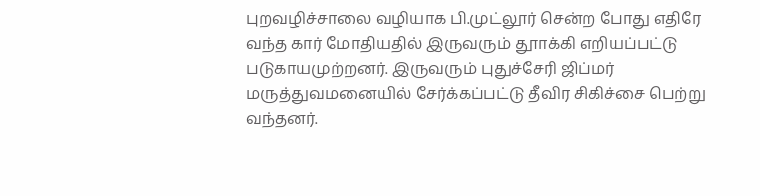புறவழிச்சாலை வழியாக பி.முட்லூர் சென்ற போது எதிரே வந்த கார் மோதியதில் இருவரும் தூாக்கி எறியப்பட்டு படுகாயமுற்றனர். இருவரும் புதுச்சேரி ஜிப்மர் மருத்துவமனையில் சேர்க்கப்பட்டு தீவிர சிகிச்சை பெற்று வந்தனர்.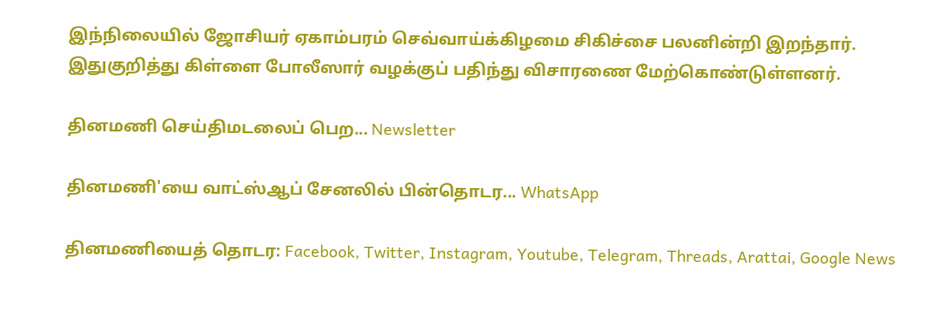இந்நிலையில் ஜோசியர் ஏகாம்பரம் செவ்வாய்க்கிழமை சிகிச்சை பலனின்றி இறந்தார். இதுகுறித்து கிள்ளை போலீஸார் வழக்குப் பதிந்து விசாரணை மேற்கொண்டுள்ளனர்.

தினமணி செய்திமடலைப் பெற... Newsletter

தினமணி'யை வாட்ஸ்ஆப் சேனலில் பின்தொடர... WhatsApp

தினமணியைத் தொடர: Facebook, Twitter, Instagram, Youtube, Telegram, Threads, Arattai, Google News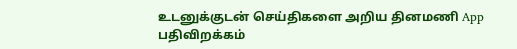உடனுக்குடன் செய்திகளை அறிய தினமணி App பதிவிறக்கம்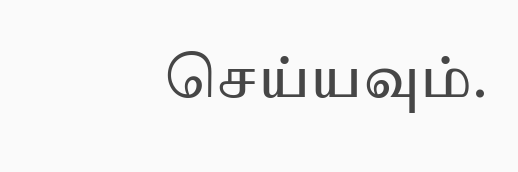செய்யவும்.